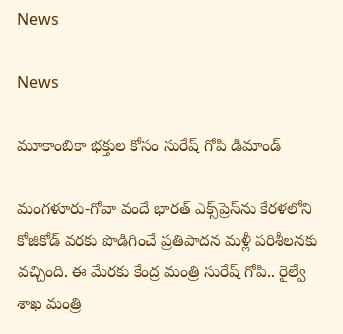News

News

మూకాంబికా భక్తుల కోసం సురేష్ గోపి డిమాండ్

మంగళూరు-గోవా వందే భారత్ ఎక్స్‌ప్రెస్‌ను కేరళలోని కోజికోడ్ వరకు పొడిగించే ప్రతిపాదన మళ్లీ పరిశీలనకు వచ్చింది. ఈ మేరకు కేంద్ర మంత్రి సురేష్ గోపి.. రైల్వే శాఖ మంత్రి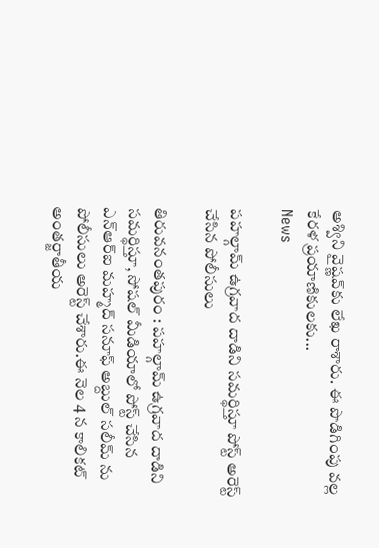అశ్విని వైష్ణవ్‌కు లేఖ రాశారు. ఈ పొడిగింపు వల్ల కేరళ ప్రయాణికులకు...
News

పహల్గామ్ ఉగ్రవాద దాడిని సమర్థిస్తూ పోస్ట్ అరెస్ట్ చేసిన పోలీసులు

తిరువనంతపురం : పహల్గామ్ ఉగ్రవాద దాడిని సమర్థిస్తూ, సోషల్ మీడియాలో పోస్ట్ చేసిన ఎన్ఆర్ఐ మహ్మద్ సనూఫ్ అబ్దుల్ సలీమ్ ను పోలీసులు అరెస్ట్ చేశారు.ఈ నెల 4 న కాలికట్ అంతర్జాతీయ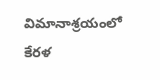విమానాశ్రయంలో కేరళ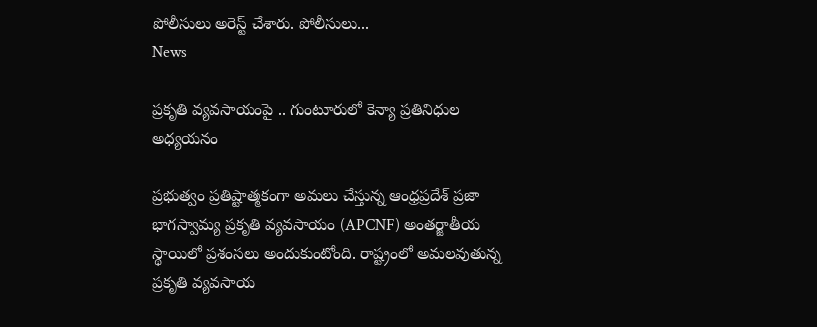పోలీసులు అరెస్ట్ చేశారు. పోలీసులు...
News

ప్రకృతి వ్యవసాయంపై .. గుంటూరులో కెన్యా ప్రతినిధుల అధ్యయనం

ప్రభుత్వం ప్రతిష్టాత్మకంగా అమలు చేస్తున్న ఆంధ్రప్రదేశ్ ప్రజా భాగస్వామ్య ప్రకృతి వ్యవసాయం (APCNF) అంతర్జాతీయ స్థాయిలో ప్రశంసలు అందుకుంటోంది. రాష్ట్రంలో అమలవుతున్న ప్రకృతి వ్యవసాయ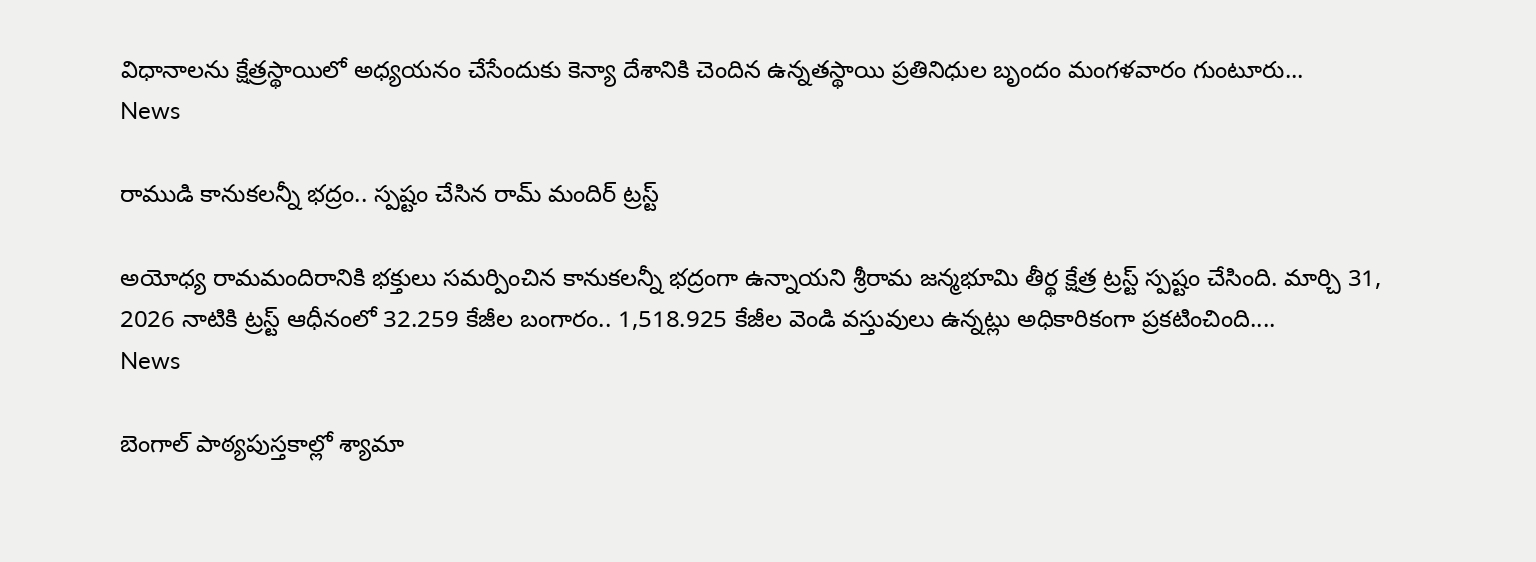విధానాలను క్షేత్రస్థాయిలో అధ్యయనం చేసేందుకు కెన్యా దేశానికి చెందిన ఉన్నతస్థాయి ప్రతినిధుల బృందం మంగళవారం గుంటూరు...
News

రాముడి కానుకలన్నీ భద్రం.. స్పష్టం చేసిన రామ్ మందిర్ ట్రస్ట్

అయోధ్య రామమందిరానికి భక్తులు సమర్పించిన కానుకలన్నీ భద్రంగా ఉన్నాయని శ్రీరామ జన్మభూమి తీర్థ క్షేత్ర ట్రస్ట్ స్పష్టం చేసింది. మార్చి 31, 2026 నాటికి ట్రస్ట్ ఆధీనంలో 32.259 కేజీల బంగారం.. 1,518.925 కేజీల వెండి వస్తువులు ఉన్నట్లు అధికారికంగా ప్రకటించింది....
News

బెంగాల్ పాఠ్యపుస్తకాల్లో శ్యామా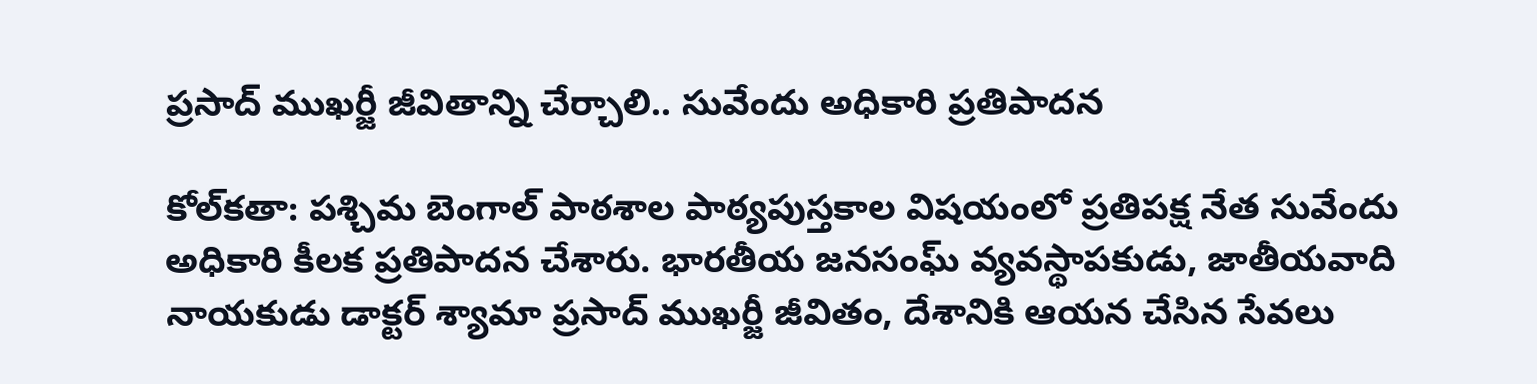ప్రసాద్ ముఖర్జీ జీవితాన్ని చేర్చాలి.. సువేందు అధికారి ప్రతిపాదన

కోల్‌కతా: పశ్చిమ బెంగాల్ పాఠశాల పాఠ్యపుస్తకాల విషయంలో ప్రతిపక్ష నేత సువేందు అధికారి కీలక ప్రతిపాదన చేశారు. భారతీయ జనసంఘ్ వ్యవస్థాపకుడు, జాతీయవాది నాయకుడు డాక్టర్ శ్యామా ప్రసాద్ ముఖర్జీ జీవితం, దేశానికి ఆయన చేసిన సేవలు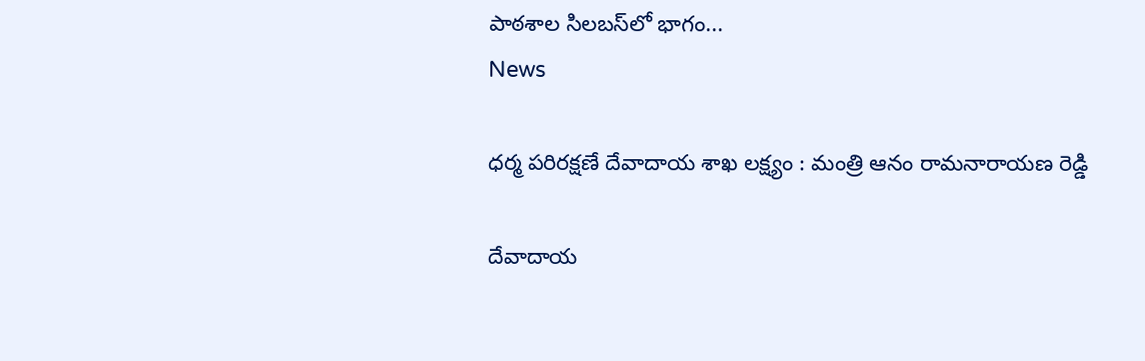పాఠశాల సిలబస్‌లో భాగం...
News

ధర్మ పరిరక్షణే దేవాదాయ శాఖ లక్ష్యం : మంత్రి ఆనం రామనారాయణ రెడ్డి

దేవాదాయ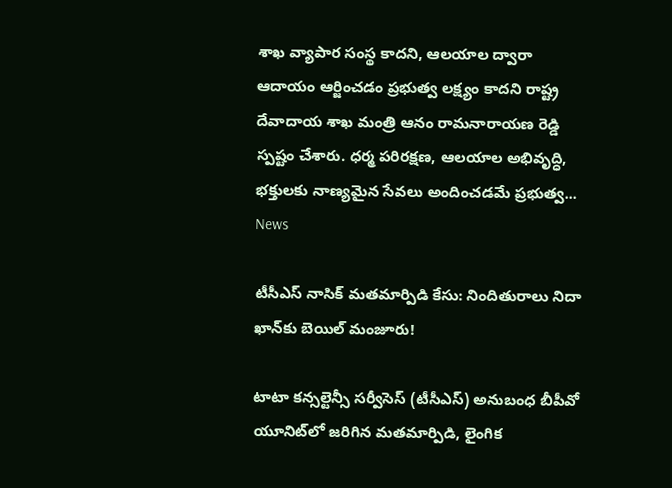శాఖ వ్యాపార సంస్థ కాదని, ఆలయాల ద్వారా ఆదాయం ఆర్జించడం ప్రభుత్వ లక్ష్యం కాదని రాష్ట్ర దేవాదాయ శాఖ మంత్రి ఆనం రామనారాయణ రెడ్డి స్పష్టం చేశారు. ధర్మ పరిరక్షణ, ఆలయాల అభివృద్ధి, భక్తులకు నాణ్యమైన సేవలు అందించడమే ప్రభుత్వ...
News

టీసీఎస్ నాసిక్ మతమార్పిడి కేసు: నిందితురాలు నిదా ఖాన్‌కు బెయిల్ మంజూరు!

టాటా కన్సల్టెన్సీ సర్వీసెస్ (టీసీఎస్) అనుబంధ బీపీవో యూనిట్‌లో జరిగిన మతమార్పిడి, లైంగిక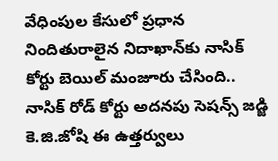వేధింపుల కేసులో ప్రధాన నిందితురాలైన నిదాఖాన్‌కు నాసిక్ కోర్టు బెయిల్ మంజూరు చేసింది.. నాసిక్ రోడ్ కోర్టు అదనపు సెషన్స్ జడ్జి కె.జి.జోషి ఈ ఉత్తర్వులు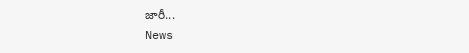జారీ...
News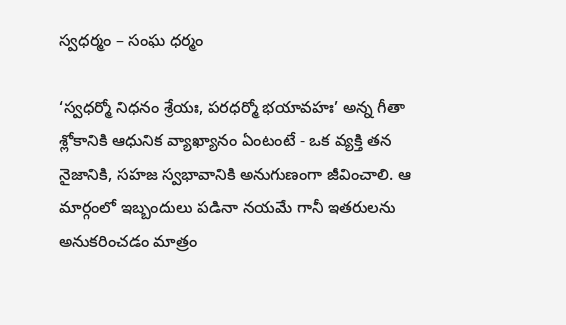స్వధర్మం – సంఘ ధర్మం

‘స్వధర్మో నిధనం శ్రేయః, పరధర్మో భయావహః’ అన్న గీతా శ్లోకానికి ఆధునిక వ్యాఖ్యానం ఏంటంటే - ఒక వ్యక్తి తన నైజానికి, సహజ స్వభావానికి అనుగుణంగా జీవించాలి. ఆ మార్గంలో ఇబ్బందులు పడినా నయమే గానీ ఇతరులను అనుకరించడం మాత్రం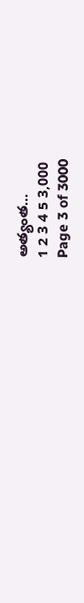అత్యంత...
1 2 3 4 5 3,000
Page 3 of 3000